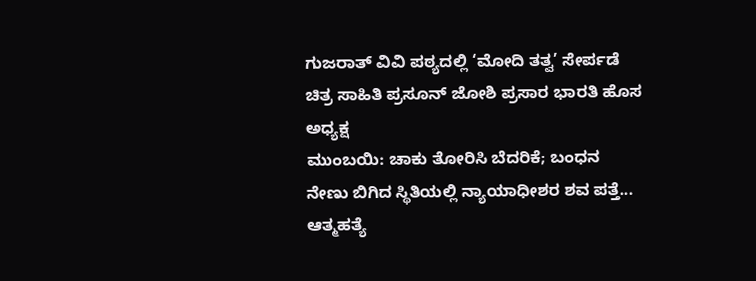ಗುಜರಾತ್ ವಿವಿ ಪಠ್ಯದಲ್ಲಿ ‘ಮೋದಿ ತತ್ವ’ ಸೇರ್ಪಡೆ
ಚಿತ್ರ ಸಾಹಿತಿ ಪ್ರಸೂನ್ ಜೋಶಿ ಪ್ರಸಾರ ಭಾರತಿ ಹೊಸ ಅಧ್ಯಕ್ಷ
ಮುಂಬಯಿ: ಚಾಕು ತೋರಿಸಿ ಬೆದರಿಕೆ; ಬಂಧನ
ನೇಣು ಬಿಗಿದ ಸ್ಥಿತಿಯಲ್ಲಿ ನ್ಯಾಯಾಧೀಶರ ಶವ ಪತ್ತೆ... ಆತ್ಮಹತ್ಯೆ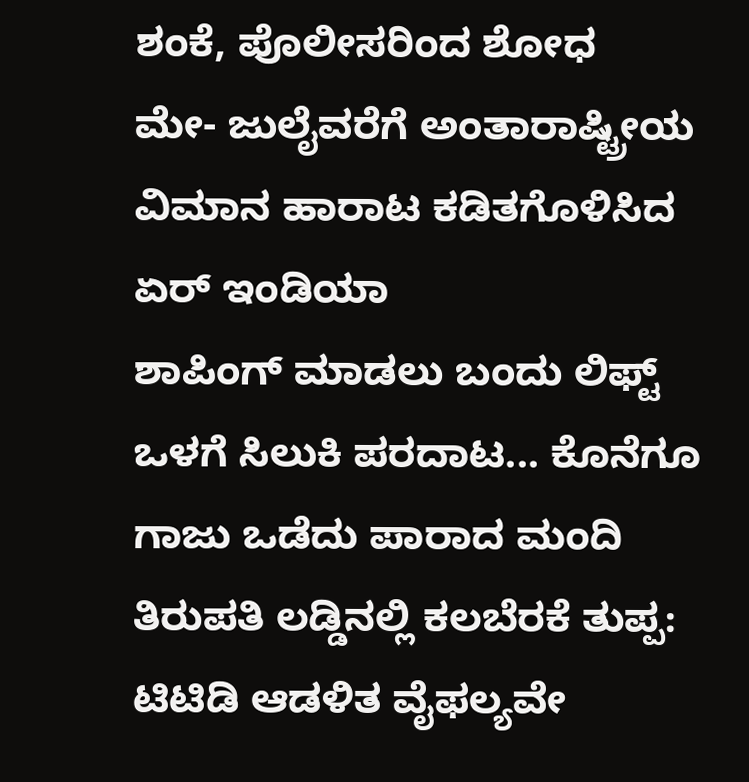ಶಂಕೆ, ಪೊಲೀಸರಿಂದ ಶೋಧ
ಮೇ- ಜುಲೈವರೆಗೆ ಅಂತಾರಾಷ್ಟ್ರೀಯ ವಿಮಾನ ಹಾರಾಟ ಕಡಿತಗೊಳಿಸಿದ ಏರ್ ಇಂಡಿಯಾ
ಶಾಪಿಂಗ್ ಮಾಡಲು ಬಂದು ಲಿಫ್ಟ್ ಒಳಗೆ ಸಿಲುಕಿ ಪರದಾಟ... ಕೊನೆಗೂ ಗಾಜು ಒಡೆದು ಪಾರಾದ ಮಂದಿ
ತಿರುಪತಿ ಲಡ್ಡಿನಲ್ಲಿ ಕಲಬೆರಕೆ ತುಪ್ಪ: ಟಿಟಿಡಿ ಆಡಳಿತ ವೈಫಲ್ಯವೇ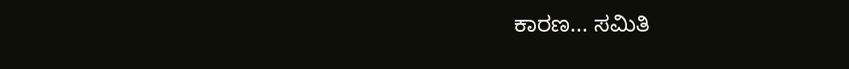ಕಾರಣ... ಸಮಿತಿ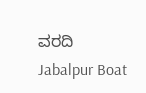ವರದಿ
Jabalpur Boat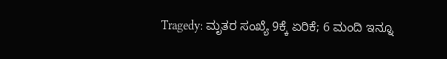Tragedy: ಮೃತರ ಸಂಖ್ಯೆ 9ಕ್ಕೆ ಏರಿಕೆ; 6 ಮಂದಿ ಇನ್ನೂ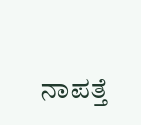ನಾಪತ್ತೆ